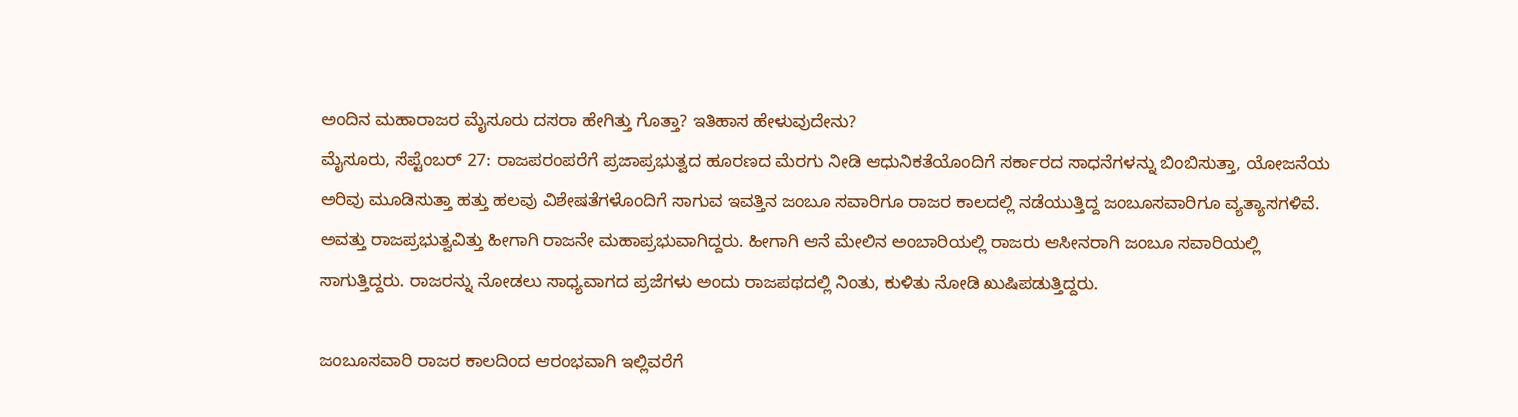ಅಂದಿನ ಮಹಾರಾಜರ ಮೈಸೂರು ದಸರಾ ಹೇಗಿತ್ತು ಗೊತ್ತಾ? ಇತಿಹಾಸ ಹೇಳುವುದೇನು?
ಮೈಸೂರು, ಸೆಪ್ಟೆಂಬರ್ 27: ರಾಜಪರಂಪರೆಗೆ ಪ್ರಜಾಪ್ರಭುತ್ವದ ಹೂರಣದ ಮೆರಗು ನೀಡಿ ಆಧುನಿಕತೆಯೊಂದಿಗೆ ಸರ್ಕಾರದ ಸಾಧನೆಗಳನ್ನು ಬಿಂಬಿಸುತ್ತಾ, ಯೋಜನೆಯ ಅರಿವು ಮೂಡಿಸುತ್ತಾ ಹತ್ತು ಹಲವು ವಿಶೇಷತೆಗಳೊಂದಿಗೆ ಸಾಗುವ ಇವತ್ತಿನ ಜಂಬೂ ಸವಾರಿಗೂ ರಾಜರ ಕಾಲದಲ್ಲಿ ನಡೆಯುತ್ತಿದ್ದ ಜಂಬೂಸವಾರಿಗೂ ವ್ಯತ್ಯಾಸಗಳಿವೆ.
ಅವತ್ತು ರಾಜಪ್ರಭುತ್ವವಿತ್ತು ಹೀಗಾಗಿ ರಾಜನೇ ಮಹಾಪ್ರಭುವಾಗಿದ್ದರು. ಹೀಗಾಗಿ ಆನೆ ಮೇಲಿನ ಅಂಬಾರಿಯಲ್ಲಿ ರಾಜರು ಆಸೀನರಾಗಿ ಜಂಬೂ ಸವಾರಿಯಲ್ಲಿ ಸಾಗುತ್ತಿದ್ದರು. ರಾಜರನ್ನು ನೋಡಲು ಸಾಧ್ಯವಾಗದ ಪ್ರಜೆಗಳು ಅಂದು ರಾಜಪಥದಲ್ಲಿ ನಿಂತು, ಕುಳಿತು ನೋಡಿ ಖುಷಿಪಡುತ್ತಿದ್ದರು.

ಜಂಬೂಸವಾರಿ ರಾಜರ ಕಾಲದಿಂದ ಆರಂಭವಾಗಿ ಇಲ್ಲಿವರೆಗೆ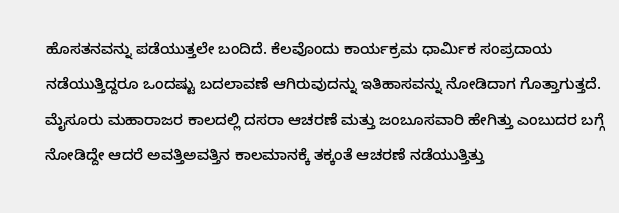ಹೊಸತನವನ್ನು ಪಡೆಯುತ್ತಲೇ ಬಂದಿದೆ. ಕೆಲವೊಂದು ಕಾರ್ಯಕ್ರಮ ಧಾರ್ಮಿಕ ಸಂಪ್ರದಾಯ ನಡೆಯುತ್ತಿದ್ದರೂ ಒಂದಷ್ಟು ಬದಲಾವಣೆ ಆಗಿರುವುದನ್ನು ಇತಿಹಾಸವನ್ನು ನೋಡಿದಾಗ ಗೊತ್ತಾಗುತ್ತದೆ. ಮೈಸೂರು ಮಹಾರಾಜರ ಕಾಲದಲ್ಲಿ ದಸರಾ ಆಚರಣೆ ಮತ್ತು ಜಂಬೂಸವಾರಿ ಹೇಗಿತ್ತು ಎಂಬುದರ ಬಗ್ಗೆ ನೋಡಿದ್ದೇ ಆದರೆ ಅವತ್ತಿಅವತ್ತಿನ ಕಾಲಮಾನಕ್ಕೆ ತಕ್ಕಂತೆ ಆಚರಣೆ ನಡೆಯುತ್ತಿತ್ತು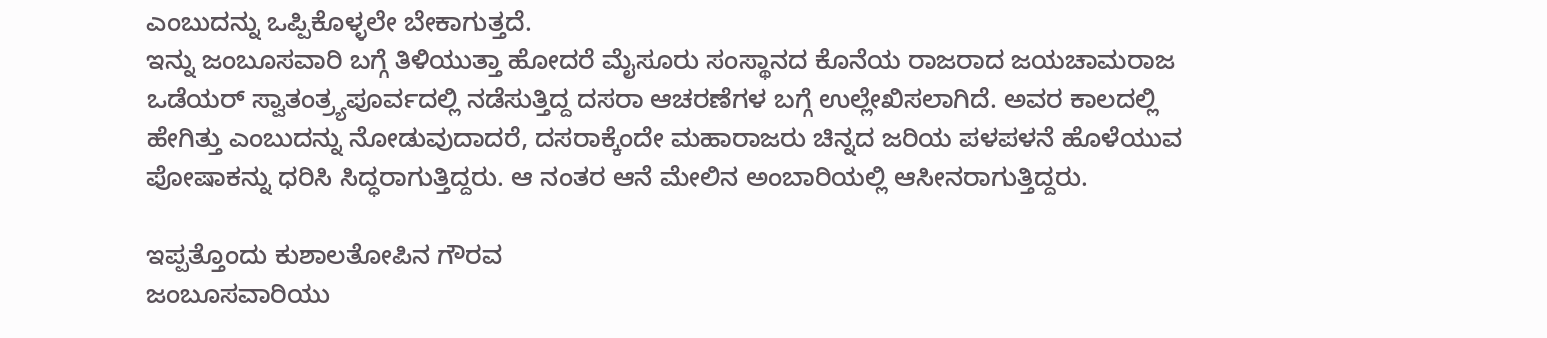ಎಂಬುದನ್ನು ಒಪ್ಪಿಕೊಳ್ಳಲೇ ಬೇಕಾಗುತ್ತದೆ.
ಇನ್ನು ಜಂಬೂಸವಾರಿ ಬಗ್ಗೆ ತಿಳಿಯುತ್ತಾ ಹೋದರೆ ಮೈಸೂರು ಸಂಸ್ಥಾನದ ಕೊನೆಯ ರಾಜರಾದ ಜಯಚಾಮರಾಜ ಒಡೆಯರ್ ಸ್ವಾತಂತ್ರ್ಯಪೂರ್ವದಲ್ಲಿ ನಡೆಸುತ್ತಿದ್ದ ದಸರಾ ಆಚರಣೆಗಳ ಬಗ್ಗೆ ಉಲ್ಲೇಖಿಸಲಾಗಿದೆ. ಅವರ ಕಾಲದಲ್ಲಿ ಹೇಗಿತ್ತು ಎಂಬುದನ್ನು ನೋಡುವುದಾದರೆ, ದಸರಾಕ್ಕೆಂದೇ ಮಹಾರಾಜರು ಚಿನ್ನದ ಜರಿಯ ಪಳಪಳನೆ ಹೊಳೆಯುವ ಪೋಷಾಕನ್ನು ಧರಿಸಿ ಸಿದ್ಧರಾಗುತ್ತಿದ್ದರು. ಆ ನಂತರ ಆನೆ ಮೇಲಿನ ಅಂಬಾರಿಯಲ್ಲಿ ಆಸೀನರಾಗುತ್ತಿದ್ದರು.

ಇಪ್ಪತ್ತೊಂದು ಕುಶಾಲತೋಪಿನ ಗೌರವ
ಜಂಬೂಸವಾರಿಯು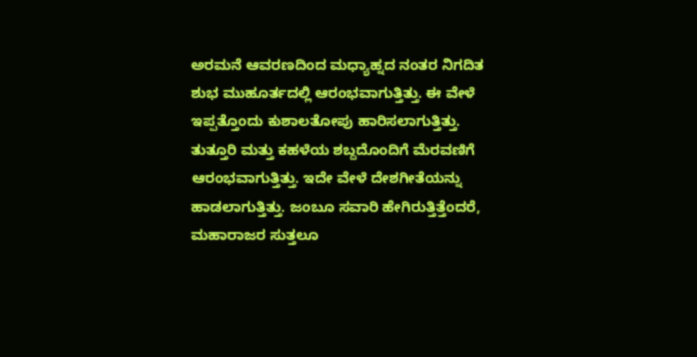ಅರಮನೆ ಆವರಣದಿಂದ ಮಧ್ಯಾಹ್ನದ ನಂತರ ನಿಗದಿತ ಶುಭ ಮುಹೂರ್ತದಲ್ಲಿ ಆರಂಭವಾಗುತ್ತಿತ್ತು. ಈ ವೇಳೆ ಇಪ್ಪತ್ತೊಂದು ಕುಶಾಲತೋಪು ಹಾರಿಸಲಾಗುತ್ತಿತ್ತು. ತುತ್ತೂರಿ ಮತ್ತು ಕಹಳೆಯ ಶಬ್ದದೊಂದಿಗೆ ಮೆರವಣಿಗೆ ಆರಂಭವಾಗುತ್ತಿತ್ತು. ಇದೇ ವೇಳೆ ದೇಶಗೀತೆಯನ್ನು ಹಾಡಲಾಗುತ್ತಿತ್ತು. ಜಂಬೂ ಸವಾರಿ ಹೇಗಿರುತ್ತಿತ್ತೆಂದರೆ, ಮಹಾರಾಜರ ಸುತ್ತಲೂ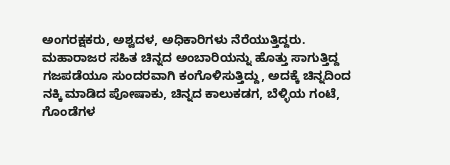ಅಂಗರಕ್ಷಕರು, ಅಶ್ವದಳ, ಅಧಿಕಾರಿಗಳು ನೆರೆಯುತ್ತಿದ್ದರು.
ಮಹಾರಾಜರ ಸಹಿತ ಚಿನ್ನದ ಅಂಬಾರಿಯನ್ನು ಹೊತ್ತು ಸಾಗುತ್ತಿದ್ದ ಗಜಪಡೆಯೂ ಸುಂದರವಾಗಿ ಕಂಗೊಳಿಸುತ್ತಿದ್ದು, ಅದಕ್ಕೆ ಚಿನ್ನದಿಂದ ನಕ್ಕಿ ಮಾಡಿದ ಪೋಷಾಕು, ಚಿನ್ನದ ಕಾಲುಕಡಗ, ಬೆಳ್ಳಿಯ ಗಂಟೆ, ಗೊಂಡೆಗಳ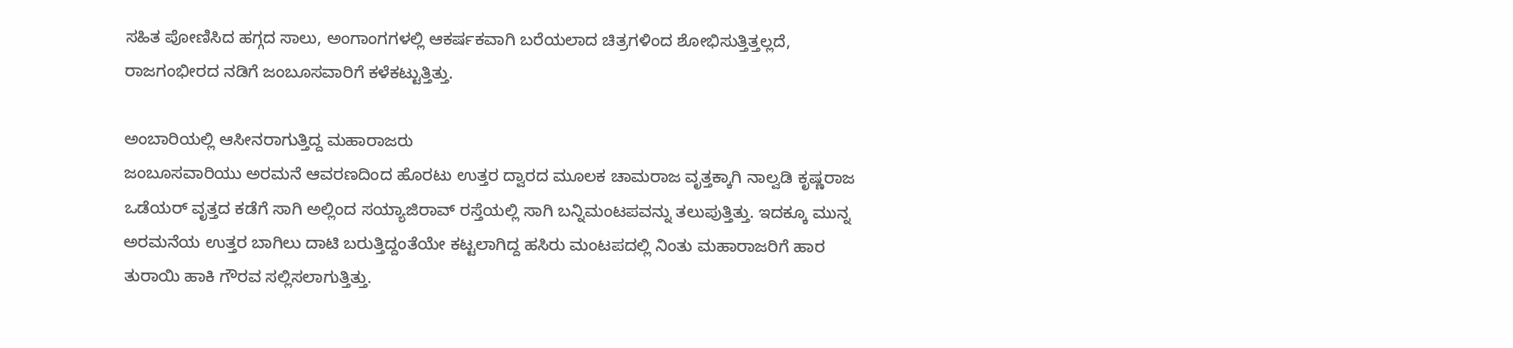ಸಹಿತ ಪೋಣಿಸಿದ ಹಗ್ಗದ ಸಾಲು, ಅಂಗಾಂಗಗಳಲ್ಲಿ ಆಕರ್ಷಕವಾಗಿ ಬರೆಯಲಾದ ಚಿತ್ರಗಳಿಂದ ಶೋಭಿಸುತ್ತಿತ್ತಲ್ಲದೆ, ರಾಜಗಂಭೀರದ ನಡಿಗೆ ಜಂಬೂಸವಾರಿಗೆ ಕಳೆಕಟ್ಟುತ್ತಿತ್ತು.

ಅಂಬಾರಿಯಲ್ಲಿ ಆಸೀನರಾಗುತ್ತಿದ್ದ ಮಹಾರಾಜರು
ಜಂಬೂಸವಾರಿಯು ಅರಮನೆ ಆವರಣದಿಂದ ಹೊರಟು ಉತ್ತರ ದ್ವಾರದ ಮೂಲಕ ಚಾಮರಾಜ ವೃತ್ತಕ್ಕಾಗಿ ನಾಲ್ವಡಿ ಕೃಷ್ಣರಾಜ ಒಡೆಯರ್ ವೃತ್ತದ ಕಡೆಗೆ ಸಾಗಿ ಅಲ್ಲಿಂದ ಸಯ್ಯಾಜಿರಾವ್ ರಸ್ತೆಯಲ್ಲಿ ಸಾಗಿ ಬನ್ನಿಮಂಟಪವನ್ನು ತಲುಪುತ್ತಿತ್ತು. ಇದಕ್ಕೂ ಮುನ್ನ ಅರಮನೆಯ ಉತ್ತರ ಬಾಗಿಲು ದಾಟಿ ಬರುತ್ತಿದ್ದಂತೆಯೇ ಕಟ್ಟಲಾಗಿದ್ದ ಹಸಿರು ಮಂಟಪದಲ್ಲಿ ನಿಂತು ಮಹಾರಾಜರಿಗೆ ಹಾರ ತುರಾಯಿ ಹಾಕಿ ಗೌರವ ಸಲ್ಲಿಸಲಾಗುತ್ತಿತ್ತು.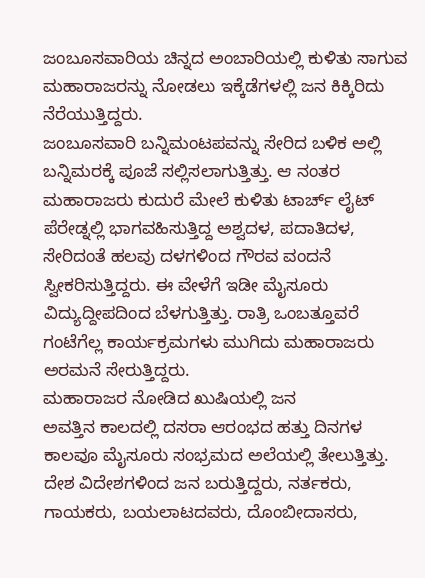ಜಂಬೂಸವಾರಿಯ ಚಿನ್ನದ ಅಂಬಾರಿಯಲ್ಲಿ ಕುಳಿತು ಸಾಗುವ ಮಹಾರಾಜರನ್ನು ನೋಡಲು ಇಕ್ಕೆಡೆಗಳಲ್ಲಿ ಜನ ಕಿಕ್ಕಿರಿದು ನೆರೆಯುತ್ತಿದ್ದರು.
ಜಂಬೂಸವಾರಿ ಬನ್ನಿಮಂಟಪವನ್ನು ಸೇರಿದ ಬಳಿಕ ಅಲ್ಲಿ ಬನ್ನಿಮರಕ್ಕೆ ಪೂಜೆ ಸಲ್ಲಿಸಲಾಗುತ್ತಿತ್ತು. ಆ ನಂತರ ಮಹಾರಾಜರು ಕುದುರೆ ಮೇಲೆ ಕುಳಿತು ಟಾರ್ಚ್ ಲೈಟ್ ಪೆರೇಡ್ನಲ್ಲಿ ಭಾಗವಹಿಸುತ್ತಿದ್ದ ಅಶ್ವದಳ, ಪದಾತಿದಳ, ಸೇರಿದಂತೆ ಹಲವು ದಳಗಳಿಂದ ಗೌರವ ವಂದನೆ ಸ್ವೀಕರಿಸುತ್ತಿದ್ದರು. ಈ ವೇಳೆಗೆ ಇಡೀ ಮೈಸೂರು ವಿದ್ಯುದ್ದೀಪದಿಂದ ಬೆಳಗುತ್ತಿತ್ತು. ರಾತ್ರಿ ಒಂಬತ್ತೂವರೆ ಗಂಟೆಗೆಲ್ಲ ಕಾರ್ಯಕ್ರಮಗಳು ಮುಗಿದು ಮಹಾರಾಜರು ಅರಮನೆ ಸೇರುತ್ತಿದ್ದರು.
ಮಹಾರಾಜರ ನೋಡಿದ ಖುಷಿಯಲ್ಲಿ ಜನ
ಅವತ್ತಿನ ಕಾಲದಲ್ಲಿ ದಸರಾ ಆರಂಭದ ಹತ್ತು ದಿನಗಳ ಕಾಲವೂ ಮೈಸೂರು ಸಂಭ್ರಮದ ಅಲೆಯಲ್ಲಿ ತೇಲುತ್ತಿತ್ತು. ದೇಶ ವಿದೇಶಗಳಿಂದ ಜನ ಬರುತ್ತಿದ್ದರು, ನರ್ತಕರು, ಗಾಯಕರು, ಬಯಲಾಟದವರು, ದೊಂಬೀದಾಸರು,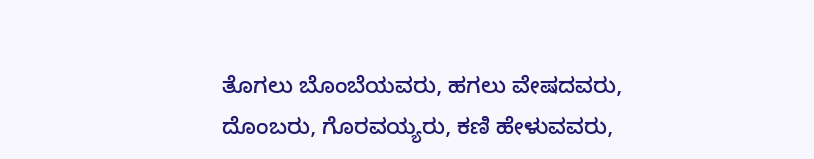ತೊಗಲು ಬೊಂಬೆಯವರು, ಹಗಲು ವೇಷದವರು, ದೊಂಬರು, ಗೊರವಯ್ಯರು, ಕಣಿ ಹೇಳುವವರು,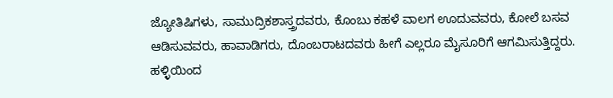ಜ್ಯೋತಿಷಿಗಳು, ಸಾಮುದ್ರಿಕಶಾಸ್ತ್ರದವರು, ಕೊಂಬು ಕಹಳೆ ವಾಲಗ ಊದುವವರು, ಕೋಲೆ ಬಸವ ಆಡಿಸುವವರು, ಹಾವಾಡಿಗರು, ದೊಂಬರಾಟದವರು ಹೀಗೆ ಎಲ್ಲರೂ ಮೈಸೂರಿಗೆ ಆಗಮಿಸುತ್ತಿದ್ದರು.
ಹಳ್ಳಿಯಿಂದ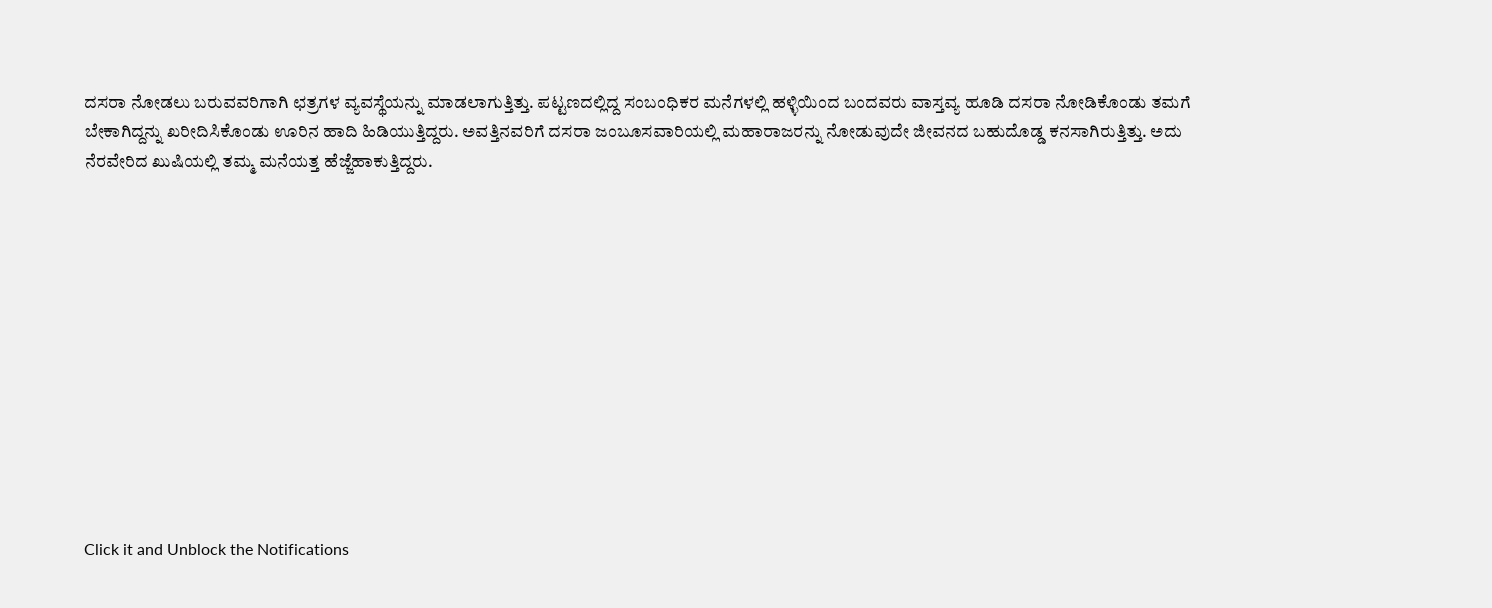ದಸರಾ ನೋಡಲು ಬರುವವರಿಗಾಗಿ ಛತ್ರಗಳ ವ್ಯವಸ್ಥೆಯನ್ನು ಮಾಡಲಾಗುತ್ತಿತ್ತು. ಪಟ್ಟಣದಲ್ಲಿದ್ದ ಸಂಬಂಧಿಕರ ಮನೆಗಳಲ್ಲಿ ಹಳ್ಳಿಯಿಂದ ಬಂದವರು ವಾಸ್ತವ್ಯ ಹೂಡಿ ದಸರಾ ನೋಡಿಕೊಂಡು ತಮಗೆ ಬೇಕಾಗಿದ್ದನ್ನು ಖರೀದಿಸಿಕೊಂಡು ಊರಿನ ಹಾದಿ ಹಿಡಿಯುತ್ತಿದ್ದರು. ಅವತ್ತಿನವರಿಗೆ ದಸರಾ ಜಂಬೂಸವಾರಿಯಲ್ಲಿ ಮಹಾರಾಜರನ್ನು ನೋಡುವುದೇ ಜೀವನದ ಬಹುದೊಡ್ಡ ಕನಸಾಗಿರುತ್ತಿತ್ತು. ಅದು ನೆರವೇರಿದ ಖುಷಿಯಲ್ಲಿ ತಮ್ಮ ಮನೆಯತ್ತ ಹೆಜ್ಜೆಹಾಕುತ್ತಿದ್ದರು.












Click it and Unblock the Notifications